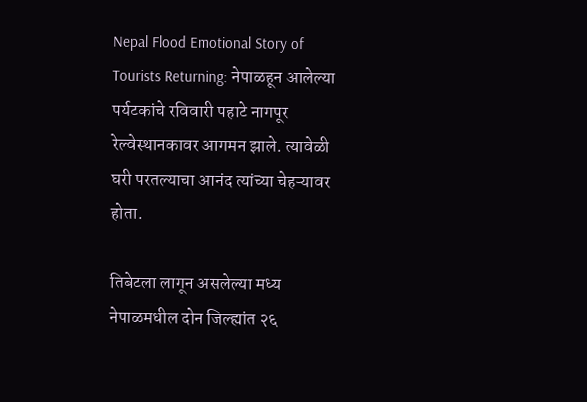Nepal Flood Emotional Story of Tourists Returning: नेपाळहून आलेल्या पर्यटकांचे रविवारी पहाटे नागपूर रेल्वेस्थानकावर आगमन झाले. त्यावेळी घरी परतल्याचा आनंद त्यांच्या चेहऱ्यावर होता.

तिबेटला लागून असलेल्या मध्य नेपाळमधील दोन जिल्ह्यांत २६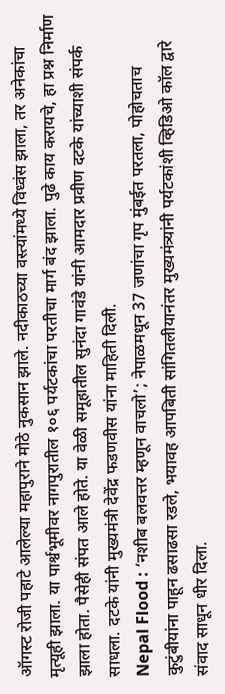ऑगस्ट रोजी पहाटे आलेल्या महापुराने मोठे नुकसान झाले. नदीकाठच्या वस्त्यांमध्ये विध्वंस झाला, तर अनेकांचा मृत्यूही झाला. या पार्श्वभूमीवर नागपुरातील १०६ पर्यटकांचा परतीचा मार्ग बंद झाला. पुढे काय करायचे, हा प्रश्न निर्माण झाला होता. पैसेही संपत आले होते. या वेळी समूहातील सुनंदा गावंडे यांनी आमदार प्रवीण दटके यांच्याशी संपर्क साधला. दटके यांनी मुख्यमंत्री देवेंद्र फडणवीस यांना माहिती दिली.
Nepal Flood : ‘नशीब बलवत्तर म्हणून वाचलो’; नेपाळमधून 37 जणांचा गृप मुंबईत परतला, पोहोचताच कुटुंबीयांना पाहून ढसाढसा रडले, भयावह आपबिती सांगितलीयानंतर मुख्यमंत्र्यांनी पर्यटकांशी व्हिडिओ कॉल द्वारे संवाद साधून धीर दिला.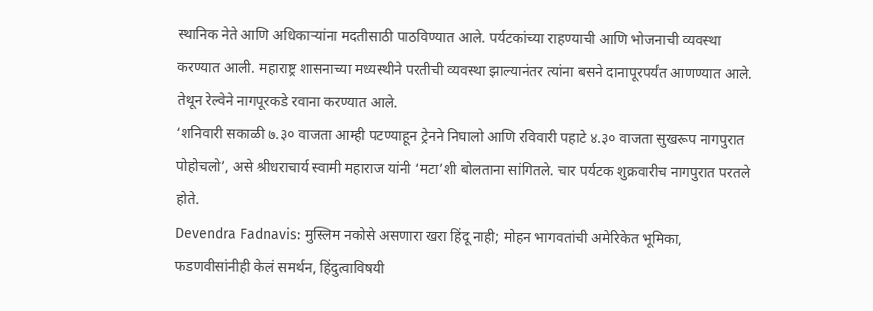स्थानिक नेते आणि अधिकाऱ्यांना मदतीसाठी पाठविण्यात आले. पर्यटकांच्या राहण्याची आणि भोजनाची व्यवस्था करण्यात आली. महाराष्ट्र शासनाच्या मध्यस्थीने परतीची व्यवस्था झाल्यानंतर त्यांना बसने दानापूरपर्यंत आणण्यात आले. तेथून रेल्वेने नागपूरकडे रवाना करण्यात आले.
‘शनिवारी सकाळी ७.३० वाजता आम्ही पटण्याहून ट्रेनने निघालो आणि रविवारी पहाटे ४.३० वाजता सुखरूप नागपुरात पोहोचलो’, असे श्रीधराचार्य स्वामी महाराज यांनी ‘मटा’शी बोलताना सांगितले. चार पर्यटक शुक्रवारीच नागपुरात परतले होते.
Devendra Fadnavis: मुस्लिम नकोसे असणारा खरा हिंदू नाही; मोहन भागवतांची अमेरिकेत भूमिका, फडणवीसांनीही केलं समर्थन, हिंदुत्वाविषयी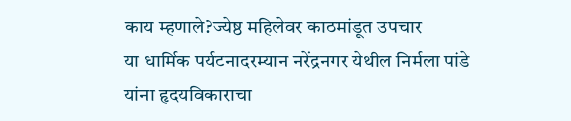काय म्हणाले?ज्येष्ठ महिलेवर काठमांडूत उपचार
या धार्मिक पर्यटनादरम्यान नरेंद्रनगर येथील निर्मला पांडे यांना हृदयविकाराचा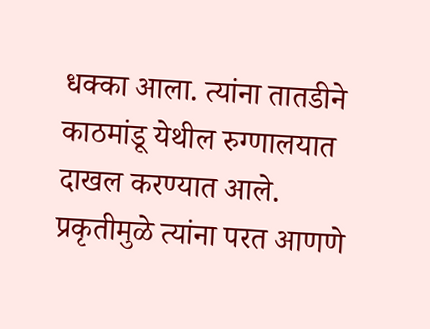धक्का आला. त्यांना तातडीने काठमांडू येथील रुग्णालयात दाखल करण्यात आले. प्रकृतीमुळे त्यांना परत आणणे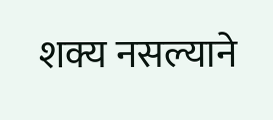शक्य नसल्याने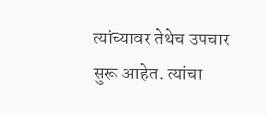त्यांच्यावर तेथेच उपचार सुरू आहेत. त्यांचा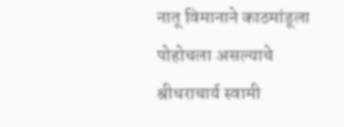नातू विमानाने काठमांडूला पोहोचला असल्याचे श्रीधराचार्य स्वामी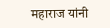महाराज यांनी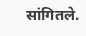सांगितले.